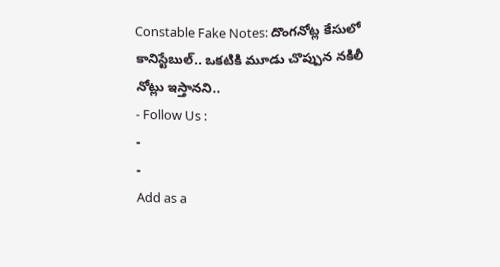Constable Fake Notes: దొంగనోట్ల కేసులో కానిస్టేబుల్.. ఒకటికి మూడు చొప్పున నకిలీ నోట్లు ఇస్తానని..
- Follow Us :
-
-
Add as a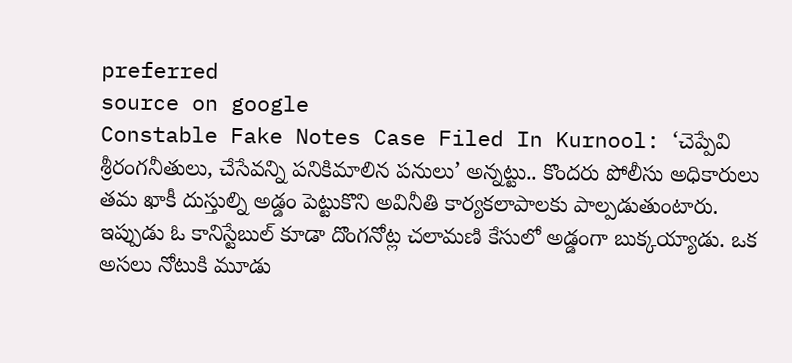preferred
source on google
Constable Fake Notes Case Filed In Kurnool: ‘చెప్పేవి శ్రీరంగనీతులు, చేసేవన్ని పనికిమాలిన పనులు’ అన్నట్టు.. కొందరు పోలీసు అధికారులు తమ ఖాకీ దుస్తుల్ని అడ్డం పెట్టుకొని అవినీతి కార్యకలాపాలకు పాల్పడుతుంటారు. ఇప్పుడు ఓ కానిస్టేబుల్ కూడా దొంగనోట్ల చలామణి కేసులో అడ్డంగా బుక్కయ్యాడు. ఒక అసలు నోటుకి మూడు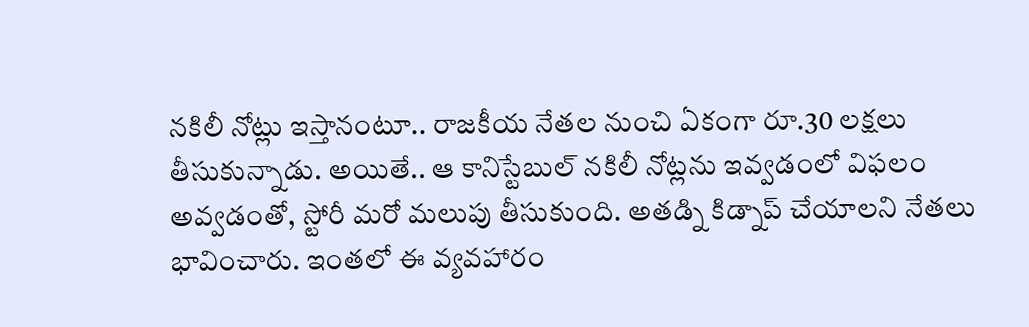నకిలీ నోట్లు ఇస్తానంటూ.. రాజకీయ నేతల నుంచి ఏకంగా రూ.30 లక్షలు తీసుకున్నాడు. అయితే.. ఆ కానిస్టేబుల్ నకిలీ నోట్లను ఇవ్వడంలో విఫలం అవ్వడంతో, స్టోరీ మరో మలుపు తీసుకుంది. అతడ్ని కిడ్నాప్ చేయాలని నేతలు భావించారు. ఇంతలో ఈ వ్యవహారం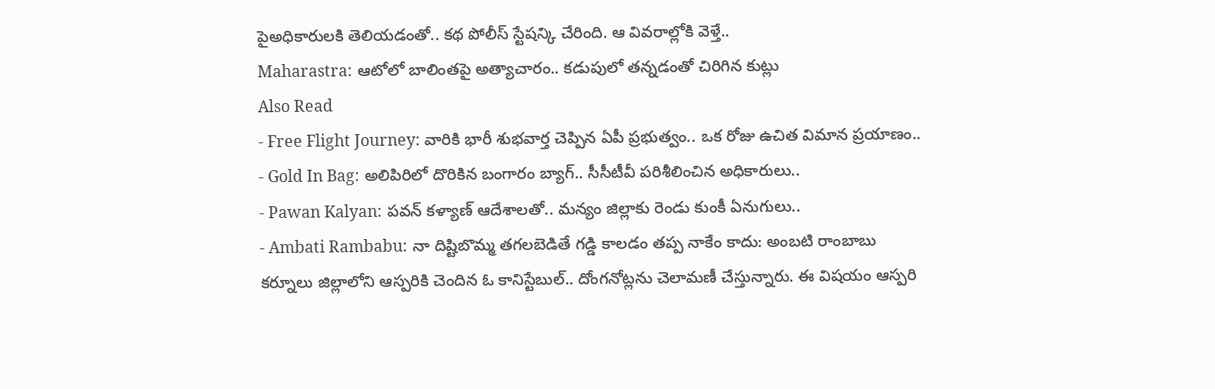పైఅధికారులకి తెలియడంతో.. కథ పోలీస్ స్టేషన్కి చేరింది. ఆ వివరాల్లోకి వెళ్తే..
Maharastra: ఆటోలో బాలింతపై అత్యాచారం.. కడుపులో తన్నడంతో చిరిగిన కుట్లు
Also Read
- Free Flight Journey: వారికి భారీ శుభవార్త చెప్పిన ఏపీ ప్రభుత్వం.. ఒక రోజు ఉచిత విమాన ప్రయాణం..
- Gold In Bag: అలిపిరిలో దొరికిన బంగారం బ్యాగ్.. సీసీటీవీ పరిశీలించిన అధికారులు..
- Pawan Kalyan: పవన్ కళ్యాణ్ ఆదేశాలతో.. మన్యం జిల్లాకు రెండు కుంకీ ఏనుగులు..
- Ambati Rambabu: నా దిష్టిబొమ్మ తగలబెడితే గడ్డి కాలడం తప్ప నాకేం కాదు: అంబటి రాంబాబు
కర్నూలు జిల్లాలోని ఆస్పరికి చెందిన ఓ కానిస్టేబుల్.. దోంగనోట్లను చెలామణీ చేస్తున్నారు. ఈ విషయం ఆస్పరి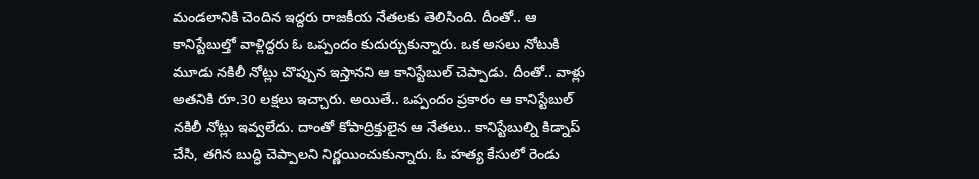మండలానికి చెందిన ఇద్దరు రాజకీయ నేతలకు తెలిసింది. దీంతో.. ఆ కానిస్టేబుల్తో వాళ్లిద్దరు ఓ ఒప్పందం కుదుర్చుకున్నారు. ఒక అసలు నోటుకి మూడు నకిలీ నోట్లు చొప్పున ఇస్తానని ఆ కానిస్టేబుల్ చెప్పాడు. దీంతో.. వాళ్లు అతనికి రూ.30 లక్షలు ఇచ్చారు. అయితే.. ఒప్పందం ప్రకారం ఆ కానిస్టేబుల్ నకిలీ నోట్లు ఇవ్వలేదు. దాంతో కోపాద్రిక్తులైన ఆ నేతలు.. కానిస్టేబుల్ని కిడ్నాప్ చేసి, తగిన బుద్ధి చెప్పాలని నిర్ణయించుకున్నారు. ఓ హత్య కేసులో రెండు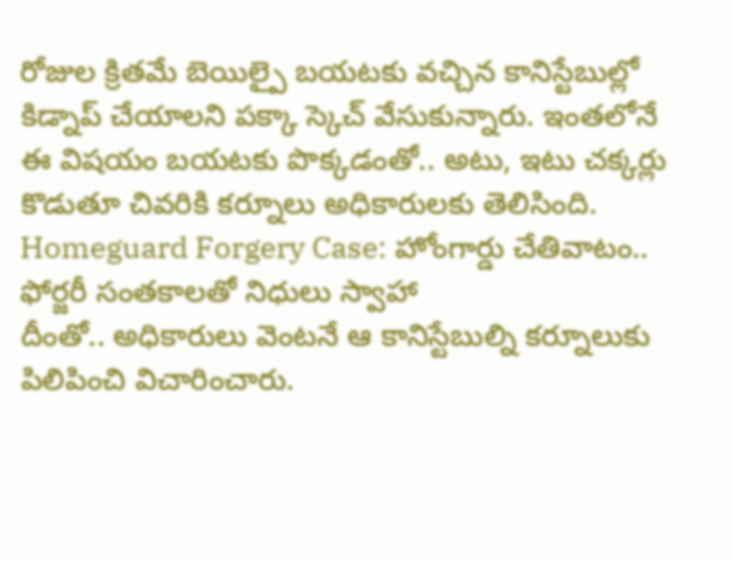రోజుల క్రితమే బెయిల్పై బయటకు వచ్చిన కానిస్టేబుల్లో కిడ్నాప్ చేయాలని పక్కా స్కెచ్ వేసుకున్నారు. ఇంతలోనే ఈ విషయం బయటకు పొక్కడంతో.. అటు, ఇటు చక్కర్లు కొడుతూ చివరికి కర్నూలు అధికారులకు తెలిసింది.
Homeguard Forgery Case: హోంగార్డు చేతివాటం.. ఫోర్జరీ సంతకాలతో నిధులు స్వాహా
దీంతో.. అధికారులు వెంటనే ఆ కానిస్టేబుల్ని కర్నూలుకు పిలిపించి విచారించారు.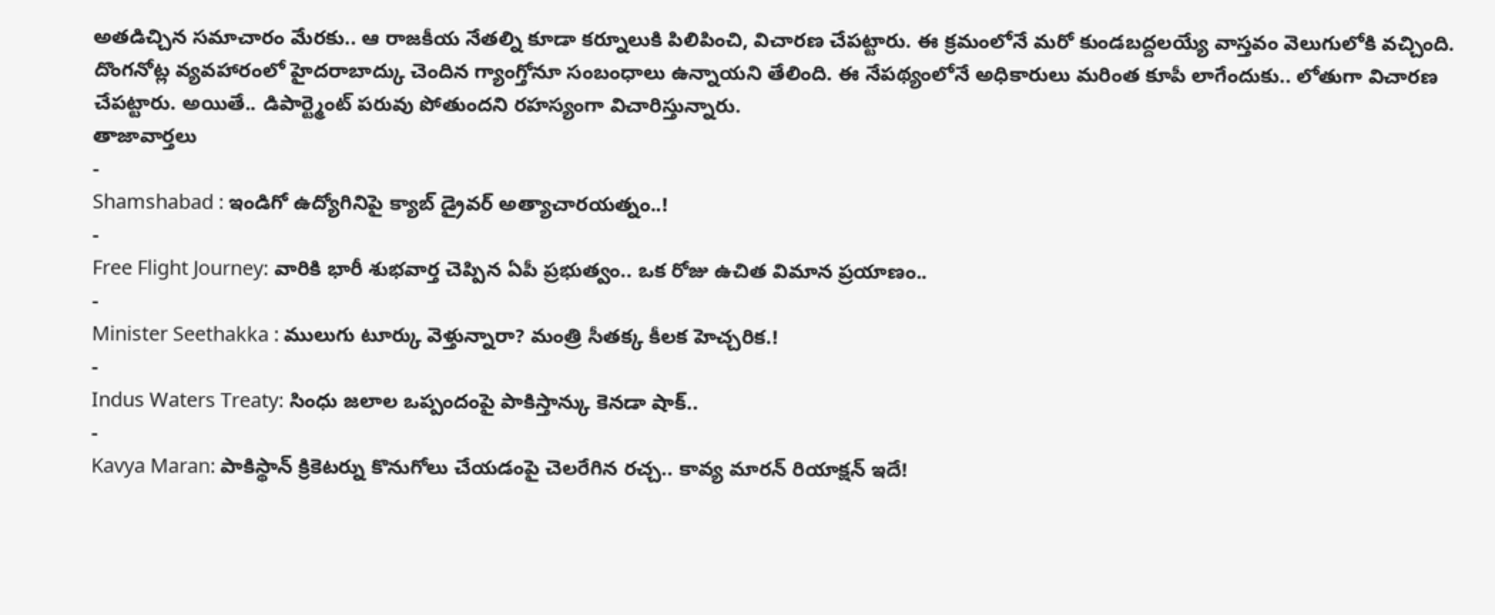అతడిచ్చిన సమాచారం మేరకు.. ఆ రాజకీయ నేతల్ని కూడా కర్నూలుకి పిలిపించి, విచారణ చేపట్టారు. ఈ క్రమంలోనే మరో కుండబద్దలయ్యే వాస్తవం వెలుగులోకి వచ్చింది. దొంగనోట్ల వ్యవహారంలో హైదరాబాద్కు చెందిన గ్యాంగ్తోనూ సంబంధాలు ఉన్నాయని తేలింది. ఈ నేపథ్యంలోనే అధికారులు మరింత కూపీ లాగేందుకు.. లోతుగా విచారణ చేపట్టారు. అయితే.. డిపార్ట్మెంట్ పరువు పోతుందని రహస్యంగా విచారిస్తున్నారు.
తాజావార్తలు
-
Shamshabad : ఇండిగో ఉద్యోగినిపై క్యాబ్ డ్రైవర్ అత్యాచారయత్నం..!
-
Free Flight Journey: వారికి భారీ శుభవార్త చెప్పిన ఏపీ ప్రభుత్వం.. ఒక రోజు ఉచిత విమాన ప్రయాణం..
-
Minister Seethakka : ములుగు టూర్కు వెళ్తున్నారా? మంత్రి సీతక్క కీలక హెచ్చరిక.!
-
Indus Waters Treaty: సింధు జలాల ఒప్పందంపై పాకిస్తాన్కు కెనడా షాక్..
-
Kavya Maran: పాకిస్థాన్ క్రికెటర్ను కొనుగోలు చేయడంపై చెలరేగిన రచ్చ.. కావ్య మారన్ రియాక్షన్ ఇదే!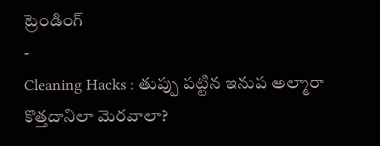ట్రెండింగ్
-
Cleaning Hacks : తుప్పు పట్టిన ఇనుప అల్మారా కొత్తదానిలా మెరవాలా?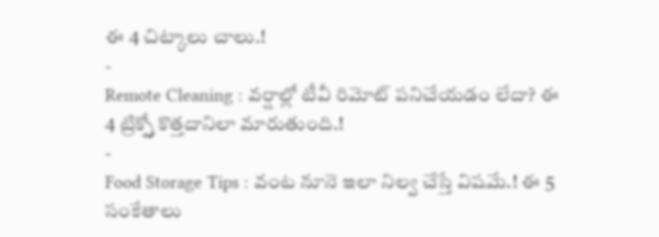ఈ 4 చిట్కాలు చాలు.!
-
Remote Cleaning : వర్షాల్లో టీవీ రిమోట్ పనిచేయడం లేదా? ఈ 4 ట్రిక్స్తో కొత్తదానిలా మారుతుంది.!
-
Food Storage Tips : వంట నూనె ఇలా నిల్వ చేస్తే విషమే.! ఈ 5 సంకేతాలు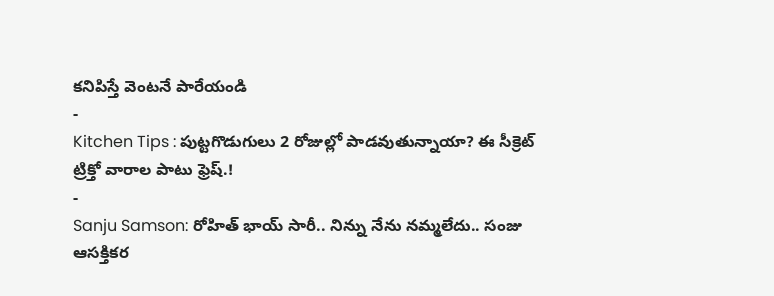కనిపిస్తే వెంటనే పారేయండి
-
Kitchen Tips : పుట్టగొడుగులు 2 రోజుల్లో పాడవుతున్నాయా? ఈ సీక్రెట్ ట్రిక్తో వారాల పాటు ఫ్రెష్.!
-
Sanju Samson: రోహిత్ భాయ్ సారీ.. నిన్ను నేను నమ్మలేదు.. సంజు ఆసక్తికర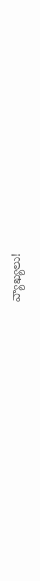వ్యాఖ్యలు!